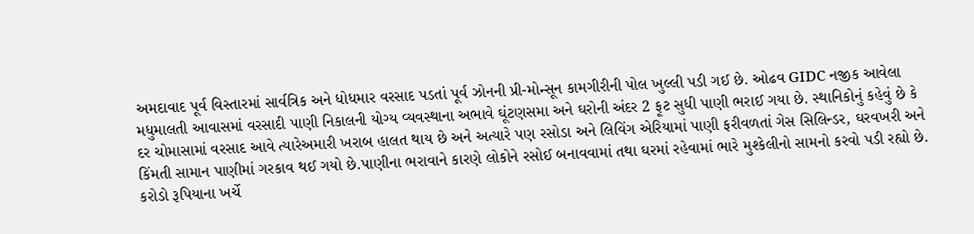અમદાવાદ પૂર્વ વિસ્તારમાં સાર્વત્રિક અને ધોધમાર વરસાદ પડતાં પૂર્વ ઝોનની પ્રી-મોન્સૂન કામગીરીની પોલ ખુલ્લી પડી ગઈ છે. ઓઢવ GIDC નજીક આવેલા મધુમાલતી આવાસમાં વરસાદી પાણી નિકાલની યોગ્ય વ્યવસ્થાના અભાવે ઘૂંટણસમા અને ઘરોની અંદર 2 ફૂટ સુધી પાણી ભરાઈ ગયા છે. સ્થાનિકોનું કહેવું છે કે દર ચોમાસામાં વરસાદ આવે ત્યારેઅમારી ખરાબ હાલત થાય છે અને અત્યારે પણ રસોડા અને લિવિંગ એરિયામાં પાણી ફરીવળતાં ગેસ સિલિન્ડર, ઘરવખરી અને કિંમતી સામાન પાણીમાં ગરકાવ થઈ ગયો છે.પાણીના ભરાવાને કારણે લોકોને રસોઈ બનાવવામાં તથા ઘરમાં રહેવામાં ભારે મુશ્કેલીનો સામનો કરવો પડી રહ્યો છે. કરોડો રૂપિયાના ખર્ચે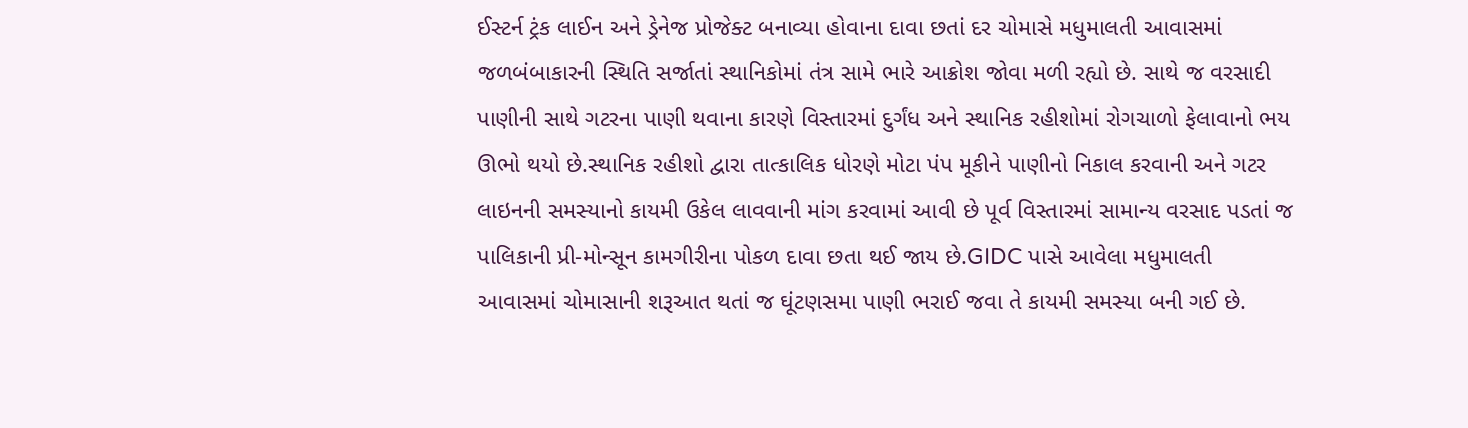ઈસ્ટર્ન ટ્રંક લાઈન અને ડ્રેનેજ પ્રોજેક્ટ બનાવ્યા હોવાના દાવા છતાં દર ચોમાસે મધુમાલતી આવાસમાં જળબંબાકારની સ્થિતિ સર્જાતાં સ્થાનિકોમાં તંત્ર સામે ભારે આક્રોશ જોવા મળી રહ્યો છે. સાથે જ વરસાદી પાણીની સાથે ગટરના પાણી થવાના કારણે વિસ્તારમાં દુર્ગંધ અને સ્થાનિક રહીશોમાં રોગચાળો ફેલાવાનો ભય ઊભો થયો છે.સ્થાનિક રહીશો દ્વારા તાત્કાલિક ધોરણે મોટા પંપ મૂકીને પાણીનો નિકાલ કરવાની અને ગટર લાઇનની સમસ્યાનો કાયમી ઉકેલ લાવવાની માંગ કરવામાં આવી છે પૂર્વ વિસ્તારમાં સામાન્ય વરસાદ પડતાં જ પાલિકાની પ્રી-મોન્સૂન કામગીરીના પોકળ દાવા છતા થઈ જાય છે.GIDC પાસે આવેલા મધુમાલતી આવાસમાં ચોમાસાની શરૂઆત થતાં જ ઘૂંટણસમા પાણી ભરાઈ જવા તે કાયમી સમસ્યા બની ગઈ છે.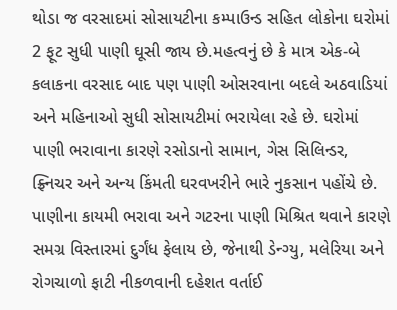થોડા જ વરસાદમાં સોસાયટીના કમ્પાઉન્ડ સહિત લોકોના ઘરોમાં 2 ફૂટ સુધી પાણી ઘૂસી જાય છે.મહત્વનું છે કે માત્ર એક-બે કલાકના વરસાદ બાદ પણ પાણી ઓસરવાના બદલે અઠવાડિયાં અને મહિનાઓ સુધી સોસાયટીમાં ભરાયેલા રહે છે. ઘરોમાં પાણી ભરાવાના કારણે રસોડાનો સામાન, ગેસ સિલિન્ડર, ફ્ર્નિચર અને અન્ય કિંમતી ઘરવખરીને ભારે નુકસાન પહોંચે છે. પાણીના કાયમી ભરાવા અને ગટરના પાણી મિશ્રિત થવાને કારણે સમગ્ર વિસ્તારમાં દુર્ગંધ ફેલાય છે, જેનાથી ડેન્ગ્યુ, મલેરિયા અને રોગચાળો ફાટી નીકળવાની દહેશત વર્તાઈ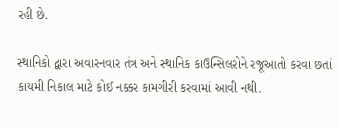રહી છે.

સ્થાનિકો દ્વારા અવારનવાર તંત્ર અને સ્થાનિક કાઉન્સિલરોને રજૂઆતો કરવા છતાં કાયમી નિકાલ માટે કોઈ નક્કર કામગીરી કરવામાં આવી નથી.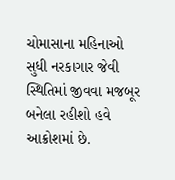ચોમાસાના મહિનાઓ સુધી નરકાગાર જેવી સ્થિતિમાં જીવવા મજબૂર બનેલા રહીશો હવે આક્રોશમાં છે.